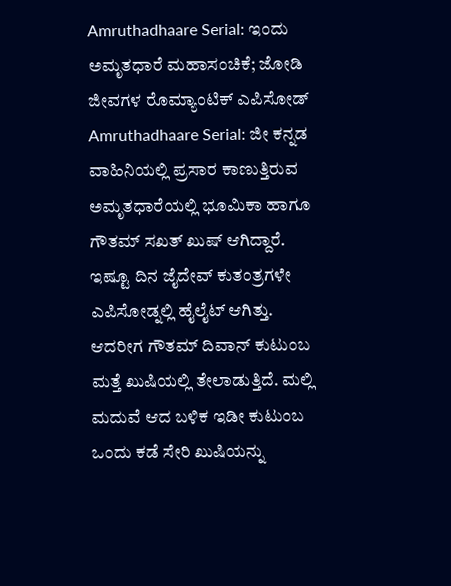Amruthadhaare Serial: ಇಂದು ಅಮೃತಧಾರೆ ಮಹಾಸಂಚಿಕೆ; ಜೋಡಿ ಜೀವಗಳ ರೊಮ್ಯಾಂಟಿಕ್ ಎಪಿಸೋಡ್
Amruthadhaare Serial: ಜೀ ಕನ್ನಡ ವಾಹಿನಿಯಲ್ಲಿ ಪ್ರಸಾರ ಕಾಣುತ್ತಿರುವ ಅಮೃತಧಾರೆಯಲ್ಲಿ ಭೂಮಿಕಾ ಹಾಗೂ ಗೌತಮ್ ಸಖತ್ ಖುಷ್ ಆಗಿದ್ದಾರೆ. ಇಷ್ಟೂ ದಿನ ಜೈದೇವ್ ಕುತಂತ್ರಗಳೇ ಎಪಿಸೋಡ್ನಲ್ಲಿ ಹೈಲೈಟ್ ಆಗಿತ್ತು. ಆದರೀಗ ಗೌತಮ್ ದಿವಾನ್ ಕುಟುಂಬ ಮತ್ತೆ ಖುಷಿಯಲ್ಲಿ ತೇಲಾಡುತ್ತಿದೆ. ಮಲ್ಲಿ ಮದುವೆ ಆದ ಬಳಿಕ ಇಡೀ ಕುಟುಂಬ ಒಂದು ಕಡೆ ಸೇರಿ ಖುಷಿಯನ್ನು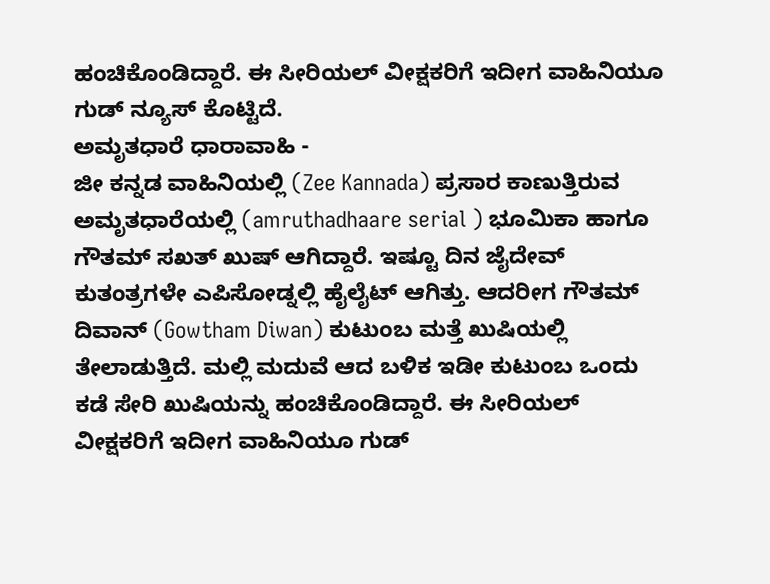ಹಂಚಿಕೊಂಡಿದ್ದಾರೆ. ಈ ಸೀರಿಯಲ್ ವೀಕ್ಷಕರಿಗೆ ಇದೀಗ ವಾಹಿನಿಯೂ ಗುಡ್ ನ್ಯೂಸ್ ಕೊಟ್ಟಿದೆ.
ಅಮೃತಧಾರೆ ಧಾರಾವಾಹಿ -
ಜೀ ಕನ್ನಡ ವಾಹಿನಿಯಲ್ಲಿ (Zee Kannada) ಪ್ರಸಾರ ಕಾಣುತ್ತಿರುವ ಅಮೃತಧಾರೆಯಲ್ಲಿ (amruthadhaare serial ) ಭೂಮಿಕಾ ಹಾಗೂ ಗೌತಮ್ ಸಖತ್ ಖುಷ್ ಆಗಿದ್ದಾರೆ. ಇಷ್ಟೂ ದಿನ ಜೈದೇವ್ ಕುತಂತ್ರಗಳೇ ಎಪಿಸೋಡ್ನಲ್ಲಿ ಹೈಲೈಟ್ ಆಗಿತ್ತು. ಆದರೀಗ ಗೌತಮ್ ದಿವಾನ್ (Gowtham Diwan) ಕುಟುಂಬ ಮತ್ತೆ ಖುಷಿಯಲ್ಲಿ ತೇಲಾಡುತ್ತಿದೆ. ಮಲ್ಲಿ ಮದುವೆ ಆದ ಬಳಿಕ ಇಡೀ ಕುಟುಂಬ ಒಂದು ಕಡೆ ಸೇರಿ ಖುಷಿಯನ್ನು ಹಂಚಿಕೊಂಡಿದ್ದಾರೆ. ಈ ಸೀರಿಯಲ್ ವೀಕ್ಷಕರಿಗೆ ಇದೀಗ ವಾಹಿನಿಯೂ ಗುಡ್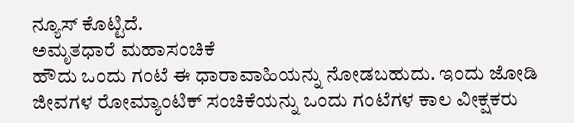ನ್ಯೂಸ್ ಕೊಟ್ಟಿದೆ.
ಅಮೃತಧಾರೆ ಮಹಾಸಂಚಿಕೆ
ಹೌದು ಒಂದು ಗಂಟೆ ಈ ಧಾರಾವಾಹಿಯನ್ನು ನೋಡಬಹುದು. ಇಂದು ಜೋಡಿ ಜೀವಗಳ ರೋಮ್ಯಾಂಟಿಕ್ ಸಂಚಿಕೆಯನ್ನು ಒಂದು ಗಂಟೆಗಳ ಕಾಲ ವೀಕ್ಷಕರು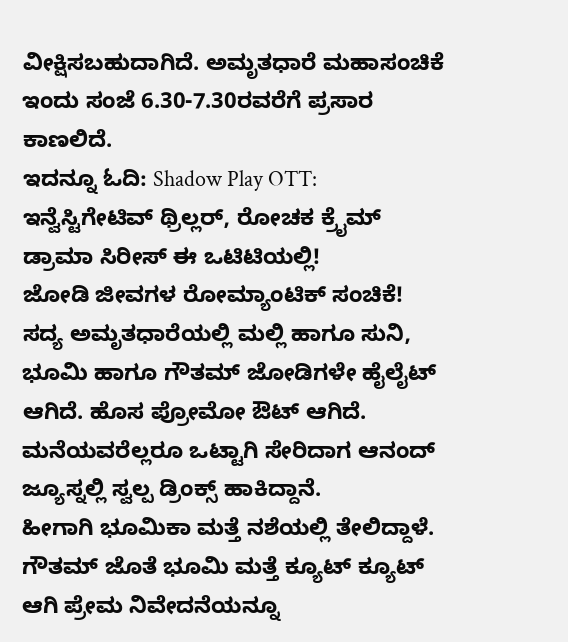ವೀಕ್ಷಿಸಬಹುದಾಗಿದೆ. ಅಮೃತಧಾರೆ ಮಹಾಸಂಚಿಕೆ ಇಂದು ಸಂಜೆ 6.30-7.30ರವರೆಗೆ ಪ್ರಸಾರ ಕಾಣಲಿದೆ.
ಇದನ್ನೂ ಓದಿ: Shadow Play OTT: ಇನ್ವೆಸ್ಟಿಗೇಟಿವ್ ಥ್ರಿಲ್ಲರ್, ರೋಚಕ ಕ್ರೈಮ್ ಡ್ರಾಮಾ ಸಿರೀಸ್ ಈ ಒಟಿಟಿಯಲ್ಲಿ!
ಜೋಡಿ ಜೀವಗಳ ರೋಮ್ಯಾಂಟಿಕ್ ಸಂಚಿಕೆ!
ಸದ್ಯ ಅಮೃತಧಾರೆಯಲ್ಲಿ ಮಲ್ಲಿ ಹಾಗೂ ಸುನಿ, ಭೂಮಿ ಹಾಗೂ ಗೌತಮ್ ಜೋಡಿಗಳೇ ಹೈಲೈಟ್ ಆಗಿದೆ. ಹೊಸ ಪ್ರೋಮೋ ಔಟ್ ಆಗಿದೆ. ಮನೆಯವರೆಲ್ಲರೂ ಒಟ್ಟಾಗಿ ಸೇರಿದಾಗ ಆನಂದ್ ಜ್ಯೂಸ್ನಲ್ಲಿ ಸ್ವಲ್ಪ ಡ್ರಿಂಕ್ಸ್ ಹಾಕಿದ್ದಾನೆ.
ಹೀಗಾಗಿ ಭೂಮಿಕಾ ಮತ್ತೆ ನಶೆಯಲ್ಲಿ ತೇಲಿದ್ದಾಳೆ. ಗೌತಮ್ ಜೊತೆ ಭೂಮಿ ಮತ್ತೆ ಕ್ಯೂಟ್ ಕ್ಯೂಟ್ ಆಗಿ ಪ್ರೇಮ ನಿವೇದನೆಯನ್ನೂ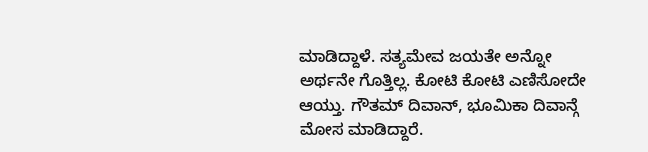ಮಾಡಿದ್ದಾಳೆ. ಸತ್ಯಮೇವ ಜಯತೇ ಅನ್ನೋ ಅರ್ಥನೇ ಗೊತ್ತಿಲ್ಲ. ಕೋಟಿ ಕೋಟಿ ಎಣಿಸೋದೇ ಆಯ್ತು. ಗೌತಮ್ ದಿವಾನ್, ಭೂಮಿಕಾ ದಿವಾನ್ಗೆ ಮೋಸ ಮಾಡಿದ್ದಾರೆ.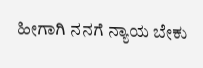ಹೀಗಾಗಿ ನನಗೆ ನ್ಯಾಯ ಬೇಕು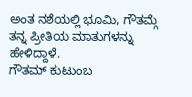ಅಂತ ನಶೆಯಲ್ಲಿ ಭೂಮಿ, ಗೌತಮ್ಗೆ ತನ್ನ ಪ್ರೀತಿಯ ಮಾತುಗಳನ್ನು ಹೇಳಿದ್ದಾಳೆ.
ಗೌತಮ್ ಕುಟುಂಬ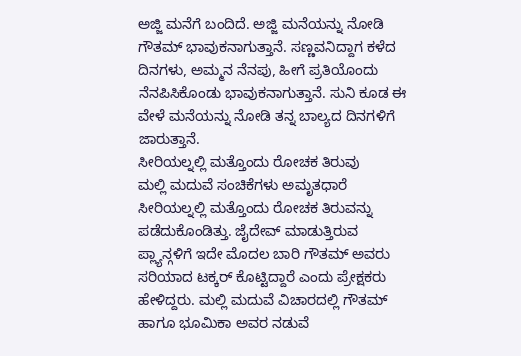ಅಜ್ಜಿ ಮನೆಗೆ ಬಂದಿದೆ. ಅಜ್ಜಿ ಮನೆಯನ್ನು ನೋಡಿ ಗೌತಮ್ ಭಾವುಕನಾಗುತ್ತಾನೆ. ಸಣ್ಣವನಿದ್ದಾಗ ಕಳೆದ ದಿನಗಳು, ಅಮ್ಮನ ನೆನಪು, ಹೀಗೆ ಪ್ರತಿಯೊಂದು ನೆನಪಿಸಿಕೊಂಡು ಭಾವುಕನಾಗುತ್ತಾನೆ. ಸುನಿ ಕೂಡ ಈ ವೇಳೆ ಮನೆಯನ್ನು ನೋಡಿ ತನ್ನ ಬಾಲ್ಯದ ದಿನಗಳಿಗೆ ಜಾರುತ್ತಾನೆ.
ಸೀರಿಯಲ್ನಲ್ಲಿ ಮತ್ತೊಂದು ರೋಚಕ ತಿರುವು
ಮಲ್ಲಿ ಮದುವೆ ಸಂಚಿಕೆಗಳು ಅಮೃತಧಾರೆ ಸೀರಿಯಲ್ನಲ್ಲಿ ಮತ್ತೊಂದು ರೋಚಕ ತಿರುವನ್ನು ಪಡೆದುಕೊಂಡಿತ್ತು. ಜೈದೇವ್ ಮಾಡುತ್ತಿರುವ ಪ್ಲ್ಯಾನ್ಗಳಿಗೆ ಇದೇ ಮೊದಲ ಬಾರಿ ಗೌತಮ್ ಅವರು ಸರಿಯಾದ ಟಕ್ಕರ್ ಕೊಟ್ಟಿದ್ದಾರೆ ಎಂದು ಪ್ರೇಕ್ಷಕರು ಹೇಳಿದ್ದರು. ಮಲ್ಲಿ ಮದುವೆ ವಿಚಾರದಲ್ಲಿ ಗೌತಮ್ ಹಾಗೂ ಭೂಮಿಕಾ ಅವರ ನಡುವೆ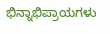ಭಿನ್ನಾಭಿಪ್ರಾಯಗಳು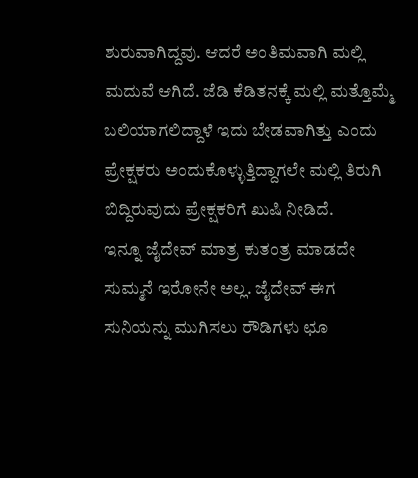ಶುರುವಾಗಿದ್ದವು. ಆದರೆ ಅಂತಿಮವಾಗಿ ಮಲ್ಲಿ ಮದುವೆ ಆಗಿದೆ. ಜೆಡಿ ಕೆಡಿತನಕ್ಕೆ ಮಲ್ಲಿ ಮತ್ತೊಮ್ಮೆ ಬಲಿಯಾಗಲಿದ್ದಾಳೆ ಇದು ಬೇಡವಾಗಿತ್ತು ಎಂದು ಪ್ರೇಕ್ಷಕರು ಅಂದುಕೊಳ್ಳುತ್ತಿದ್ದಾಗಲೇ ಮಲ್ಲಿ ತಿರುಗಿ ಬಿದ್ದಿರುವುದು ಪ್ರೇಕ್ಷಕರಿಗೆ ಖುಷಿ ನೀಡಿದೆ.
ಇನ್ನೂ ಜೈದೇವ್ ಮಾತ್ರ ಕುತಂತ್ರ ಮಾಡದೇ ಸುಮ್ಮನೆ ಇರೋನೇ ಅಲ್ಲ. ಜೈದೇವ್ ಈಗ ಸುನಿಯನ್ನು ಮುಗಿಸಲು ರೌಡಿಗಳು ಛೂ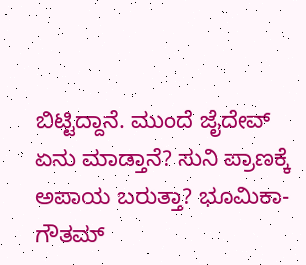ಬಿಟ್ಟಿದ್ದಾನೆ. ಮುಂದೆ ಜೈದೇವ್ ಏನು ಮಾಡ್ತಾನೆ? ಸುನಿ ಪ್ರಾಣಕ್ಕೆ ಅಪಾಯ ಬರುತ್ತಾ? ಭೂಮಿಕಾ-ಗೌತಮ್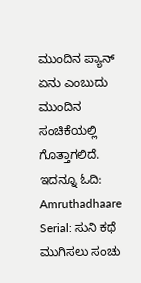ಮುಂದಿನ ಪ್ಯಾನ್ ಏನು ಎಂಬುದು ಮುಂದಿನ ಸಂಚಿಕೆಯಲ್ಲಿ ಗೊತ್ತಾಗಲಿದೆ.
ಇದನ್ನೂ ಓದಿ: Amruthadhaare Serial: ಸುನಿ ಕಥೆ ಮುಗಿಸಲು ಸಂಚು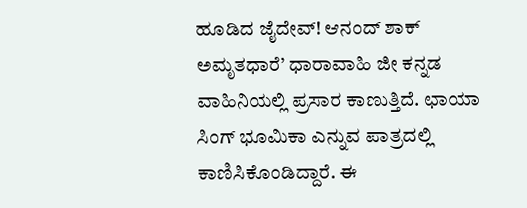ಹೂಡಿದ ಜೈದೇವ್! ಆನಂದ್ ಶಾಕ್
ಅಮೃತಧಾರೆ’ ಧಾರಾವಾಹಿ ಜೀ ಕನ್ನಡ ವಾಹಿನಿಯಲ್ಲಿ ಪ್ರಸಾರ ಕಾಣುತ್ತಿದೆ. ಛಾಯಾ ಸಿಂಗ್ ಭೂಮಿಕಾ ಎನ್ನುವ ಪಾತ್ರದಲ್ಲಿ ಕಾಣಿಸಿಕೊಂಡಿದ್ದಾರೆ. ಈ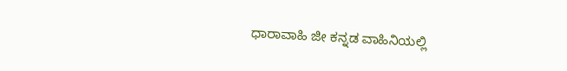ಧಾರಾವಾಹಿ ಜೀ ಕನ್ನಡ ವಾಹಿನಿಯಲ್ಲಿ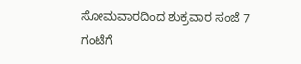ಸೋಮವಾರದಿಂದ ಶುಕ್ರವಾರ ಸಂಜೆ 7 ಗಂಟೆಗೆ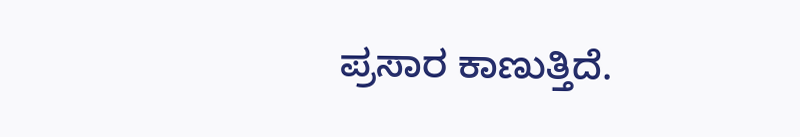ಪ್ರಸಾರ ಕಾಣುತ್ತಿದೆ.